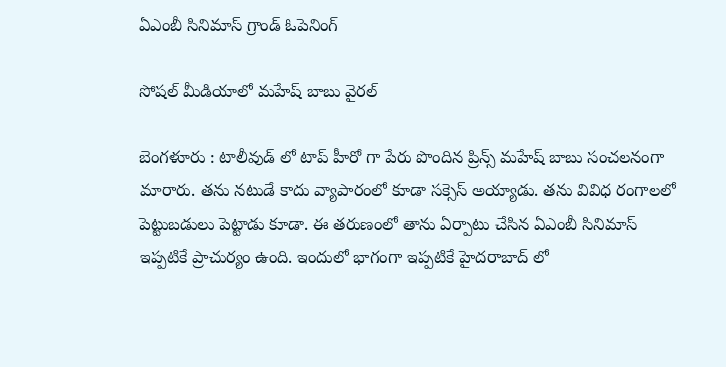ఏఎంబీ సినిమాస్ గ్రాండ్ ఓపెనింగ్

సోష‌ల్ మీడియాలో మ‌హేష్ బాబు వైరల్

బెంగ‌ళూరు : టాలీవుడ్ లో టాప్ హీరో గా పేరు పొందిన ప్రిన్స్ మ‌హేష్ బాబు సంచ‌ల‌నంగా మారారు. తను న‌టుడే కాదు వ్యాపారంలో కూడా స‌క్సెస్ అయ్యాడు. త‌ను వివిధ రంగాల‌లో పెట్టుబ‌డులు పెట్టాడు కూడా. ఈ త‌రుణంలో తాను ఏర్పాటు చేసిన ఏఎంబీ సినిమాస్ ఇప్ప‌టికే ప్రాచుర్యం ఉంది. ఇందులో భాగంగా ఇప్ప‌టికే హైద‌రాబాద్ లో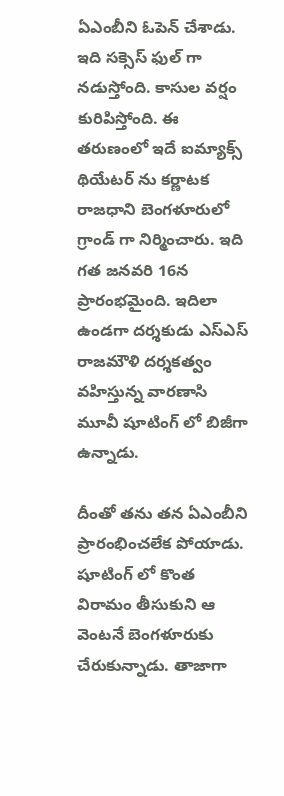ఏఎంబీని ఓపెన్ చేశాడు. ఇది స‌క్సెస్ ఫుల్ గా న‌డుస్తోంది. కాసుల వ‌ర్షం కురిపిస్తోంది. ఈ త‌రుణంలో ఇదే ఐమ్యాక్స్ థియేట‌ర్ ను క‌ర్ణాట‌క రాజ‌ధాని బెంగ‌ళూరులో గ్రాండ్ గా నిర్మించారు. ఇది గ‌త జ‌న‌వ‌రి 16న ప్రారంభ‌మైంది. ఇదిలా ఉండ‌గా ద‌ర్శ‌కుడు ఎస్ఎస్ రాజ‌మౌళి ద‌ర్శ‌క‌త్వం వహిస్తున్న వార‌ణాసి మూవీ షూటింగ్ లో బిజీగా ఉన్నాడు.

దీంతో త‌ను త‌న ఏఎంబీని ప్రారంభించ‌లేక పోయాడు. షూటింగ్ లో కొంత విరామం తీసుకుని ఆ వెంట‌నే బెంగ‌ళూరుకు చేరుకున్నాడు. తాజాగా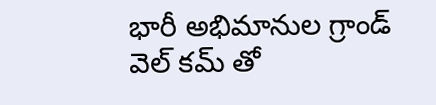భారీ అభిమానుల గ్రాండ్ వెల్ క‌మ్ తో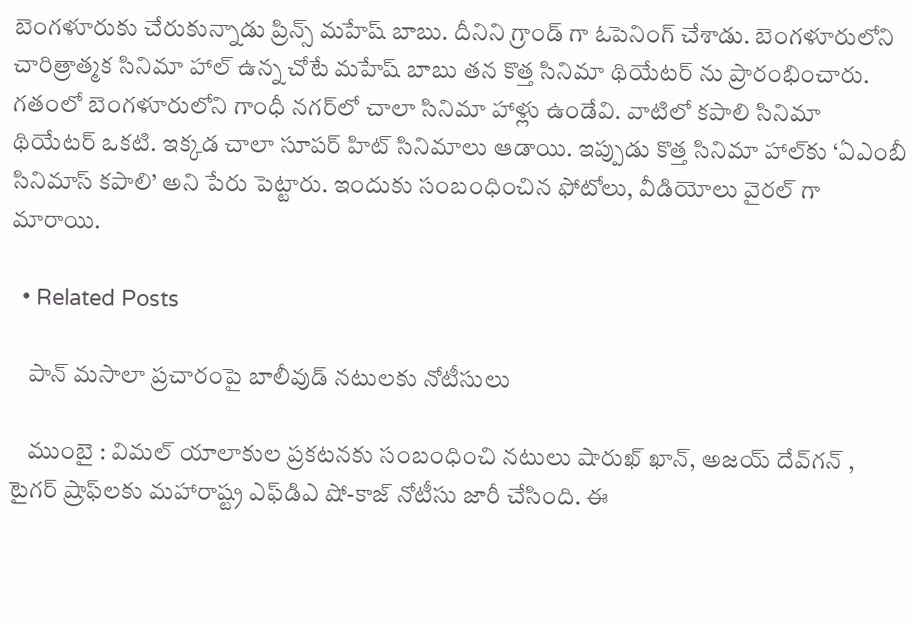బెంగ‌ళూరుకు చేరుకున్నాడు ప్రిన్స్ మ‌హేష్ బాబు. దీనిని గ్రాండ్ గా ఓపెనింగ్ చేశాడు. బెంగళూరులోని చారిత్రాత్మక సినిమా హాల్ ఉన్న చోటే మహేష్ బాబు తన కొత్త సినిమా థియేటర్ ను ప్రారంభించారు. గతంలో బెంగళూరులోని గాంధీ నగర్‌లో చాలా సినిమా హాళ్లు ఉండేవి. వాటిలో కపాలి సినిమా థియేటర్ ఒకటి. ఇక్కడ చాలా సూపర్ హిట్ సినిమాలు ఆడాయి. ఇప్పుడు కొత్త సినిమా హాల్‌కు ‘ఏఎంబీ సినిమాస్ కపాలి’ అని పేరు పెట్టారు. ఇందుకు సంబంధించిన ఫోటోలు, వీడియోలు వైర‌ల్ గా మారాయి.

  • Related Posts

    పాన్ మ‌సాలా ప్ర‌చారంపై బాలీవుడ్ న‌టుల‌కు నోటీసులు

    ముంబై : విమల్ యాలాకుల‌ ప్రకటనకు సంబంధించి నటులు షారుఖ్ ఖాన్, అజయ్ దేవ్‌గన్ , టైగర్ ష్రాఫ్‌లకు మహారాష్ట్ర ఎఫ్‌డిఎ షో-కాజ్ నోటీసు జారీ చేసింది. ఈ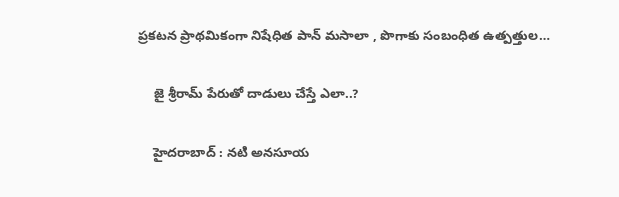ప్రకటన ప్రాథమికంగా నిషేధిత పాన్ మసాలా , పొగాకు సంబంధిత ఉత్పత్తుల…

    జై శ్రీ‌రామ్ పేరుతో దాడులు చేస్తే ఎలా..?

    హైద‌రాబాద్ : న‌టి అన‌సూయ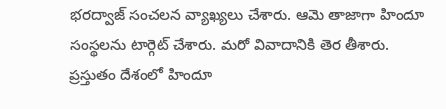భ‌ర‌ద్వాజ్ సంచ‌ల‌న వ్యాఖ్య‌లు చేశారు. ఆమె తాజాగా హిందూ సంస్థ‌ల‌ను టార్గెట్ చేశారు. మ‌రో వివాదానికి తెర తీశారు. ప్ర‌స్తుతం దేశంలో హిందూ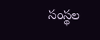సంస్థ‌ల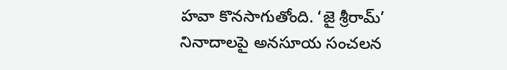హ‌వా కొన‌సాగుతోంది. ‘జై శ్రీరామ్’ నినాదాలపై అనసూయ సంచలన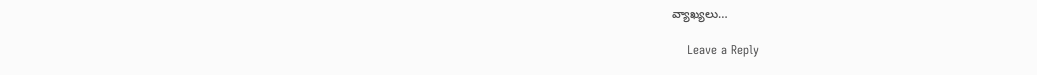వ్యాఖ్యలు…

    Leave a Reply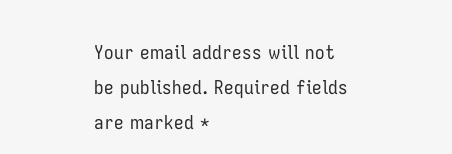Your email address will not be published. Required fields are marked *